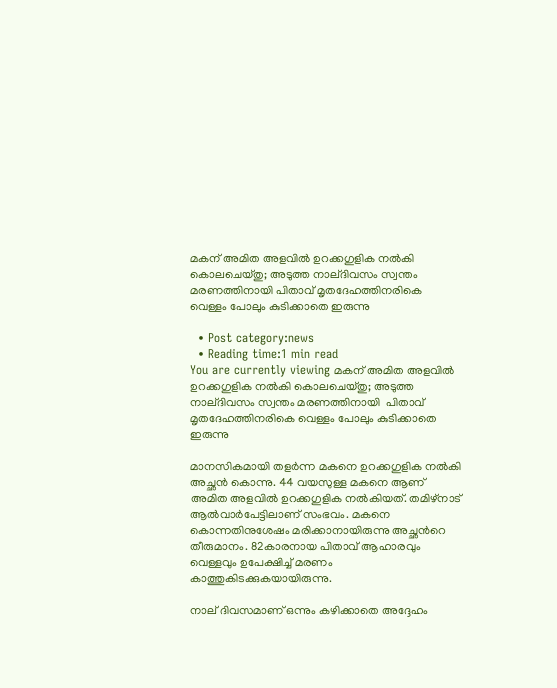മകന് അമിത അളവില്‍ ഉറക്കഗുളിക നല്‍കി കൊലചെയ്തു; അടുത്ത നാല്ദിവസം സ്വന്തം മരണത്തിനായി പിതാവ് മൃതദേഹത്തിനരികെ വെള്ളം പോലും കുടിക്കാതെ ഇരുന്നു

  • Post category:news
  • Reading time:1 min read
You are currently viewing മകന് അമിത അളവില്‍ ഉറക്കഗുളിക നല്‍കി കൊലചെയ്തു; അടുത്ത  നാല്ദിവസം സ്വന്തം മരണത്തിനായി  പിതാവ് മൃതദേഹത്തിനരികെ വെള്ളം പോലും കുടിക്കാതെ ഇരുന്നു

മാനസികമായി തളര്‍ന്ന മകനെ ഉറക്കഗുളിക നല്‍കി അച്ഛന്‍ കൊന്നു. 44 വയസുള്ള മകനെ ആണ് അമിത അളവില്‍ ഉറക്കഗുളിക നല്‍കിയത്. തമിഴ്‌നാട് ആല്‍വാര്‍പേട്ടിലാണ് സംഭവം. മകനെ കൊന്നതിനുശേഷം മരിക്കാനായിരുന്നു അച്ഛന്‍റെ തീരുമാനം. 82കാരനായ പിതാവ് ആഹാരവും വെള്ളവും ഉപേക്ഷിച്ച് മരണം കാത്തുകിടക്കുകയായിരുന്നു.

നാല് ദിവസമാണ് ഒന്നും കഴിക്കാതെ അദ്ദേഹം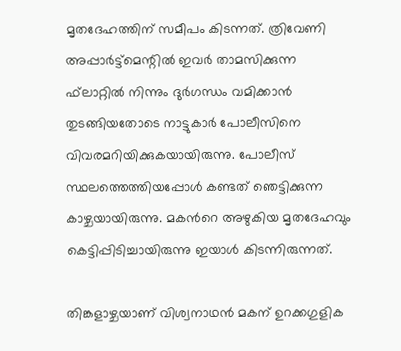മൃതദേഹത്തിന് സമീപം കിടന്നത്. ത്രിവേണി അപ്പാര്‍ട്ട്‌മെന്റില്‍ ഇവര്‍ താമസിക്കുന്ന ഫ്‌ലാറ്റില്‍ നിന്നും ദുര്‍ഗന്ധം വമിക്കാന്‍ തുടങ്ങിയതോടെ നാട്ടുകാര്‍ പോലീസിനെ വിവരമറിയിക്കുകയായിരുന്നു. പോലീസ് സ്ഥലത്തെത്തിയപ്പോള്‍ കണ്ടത് ഞെട്ടിക്കുന്ന കാഴ്ചയായിരുന്നു. മകന്‍റെ അഴുകിയ മൃതദേഹവും കെട്ടിപ്പിടിച്ചായിരുന്നു ഇയാള്‍ കിടന്നിരുന്നത്.

തിങ്കളാഴ്ചയാണ് വിശ്വനാഥന്‍ മകന് ഉറക്കഗുളിക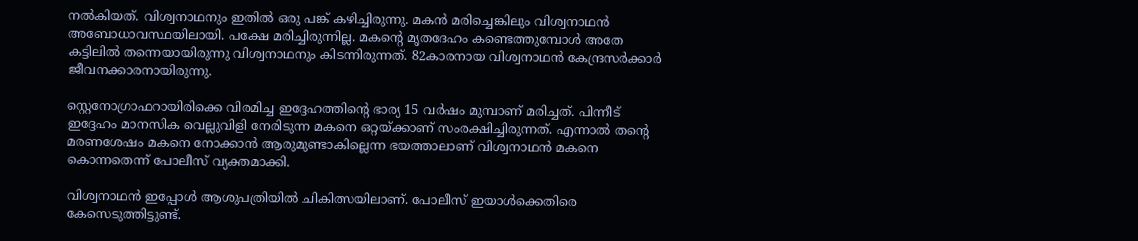നല്‍കിയത്. വിശ്വനാഥനും ഇതില്‍ ഒരു പങ്ക് കഴിച്ചിരുന്നു. മകന്‍ മരിച്ചെങ്കിലും വിശ്വനാഥന്‍ അബോധാവസ്ഥയിലായി. പക്ഷേ മരിച്ചിരുന്നില്ല. മകന്‍റെ മൃതദേഹം കണ്ടെത്തുമ്പോള്‍ അതേ കട്ടിലില്‍ തന്നെയായിരുന്നു വിശ്വനാഥനും കിടന്നിരുന്നത്. 82കാരനായ വിശ്വനാഥന്‍ കേന്ദ്രസര്‍ക്കാര്‍ ജീവനക്കാരനായിരുന്നു.

സ്റ്റെനോഗ്രാഫറായിരിക്കെ വിരമിച്ച ഇദ്ദേഹത്തിന്റെ ഭാര്യ 15 വര്‍ഷം മുമ്പാണ് മരിച്ചത്. പിന്നീട് ഇദ്ദേഹം മാനസിക വെല്ലുവിളി നേരിടുന്ന മകനെ ഒറ്റയ്ക്കാണ് സംരക്ഷിച്ചിരുന്നത്. എന്നാല്‍ തന്‍റെ മരണശേഷം മകനെ നോക്കാന്‍ ആരുമുണ്ടാകില്ലെന്ന ഭയത്താലാണ് വിശ്വനാഥന്‍ മകനെ കൊന്നതെന്ന് പോലീസ് വ്യക്തമാക്കി.

വിശ്വനാഥന്‍ ഇപ്പോള്‍ ആശുപത്രിയില്‍ ചികിത്സയിലാണ്. പോലീസ് ഇയാള്‍ക്കെതിരെ കേസെടുത്തിട്ടുണ്ട്.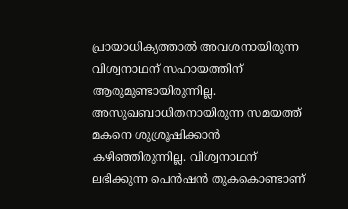പ്രായാധിക്യത്താല്‍ അവശനായിരുന്ന വിശ്വനാഥന് സഹായത്തിന് ആരുമുണ്ടായിരുന്നില്ല. അസുഖബാധിതനായിരുന്ന സമയത്ത് മകനെ ശുശ്രൂഷിക്കാന്‍ കഴിഞ്ഞിരുന്നില്ല. വിശ്വനാഥന് ലഭിക്കുന്ന പെന്‍ഷന്‍ തുകകൊണ്ടാണ്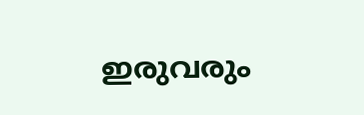ഇരുവരും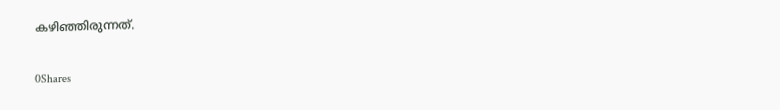കഴിഞ്ഞിരുന്നത്.

0Shares